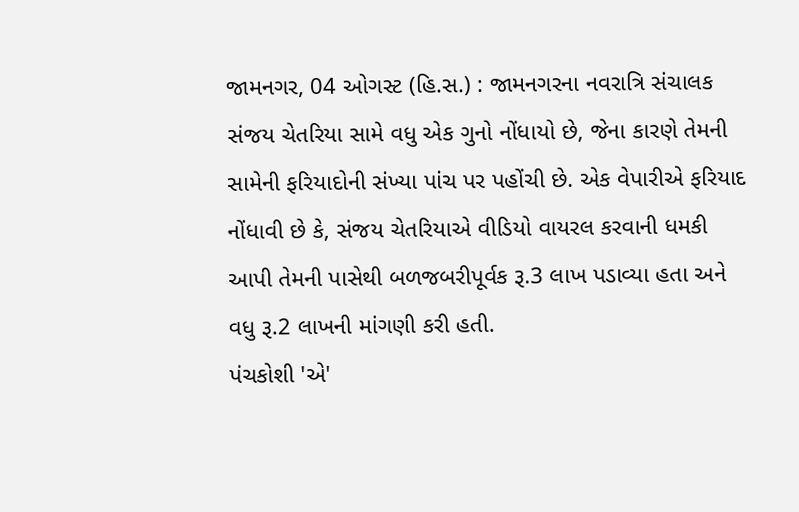જામનગર, 04 ઓગસ્ટ (હિ.સ.) : જામનગરના નવરાત્રિ સંચાલક સંજય ચેતરિયા સામે વધુ એક ગુનો નોંધાયો છે, જેના કારણે તેમની સામેની ફરિયાદોની સંખ્યા પાંચ પર પહોંચી છે. એક વેપારીએ ફરિયાદ નોંધાવી છે કે, સંજય ચેતરિયાએ વીડિયો વાયરલ કરવાની ધમકી આપી તેમની પાસેથી બળજબરીપૂર્વક રૂ.3 લાખ પડાવ્યા હતા અને વધુ રૂ.2 લાખની માંગણી કરી હતી.
પંચકોશી 'એ'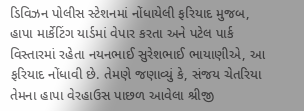ડિવિઝન પોલીસ સ્ટેશનમાં નોંધાયેલી ફરિયાદ મુજબ, હાપા માર્કેટિંગ યાર્ડમાં વેપાર કરતા અને પટેલ પાર્ક વિસ્તારમાં રહેતા નયનભાઈ સુરેશભાઈ ભાયાણીએ, આ ફરિયાદ નોંધાવી છે. તેમણે જણાવ્યું કે, સંજય ચેતરિયા તેમના હાપા વેરહાઉસ પાછળ આવેલા શ્રીજી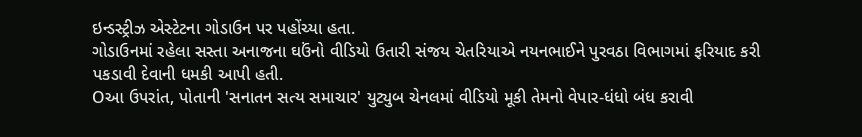ઇન્ડસ્ટ્રીઝ એસ્ટેટના ગોડાઉન પર પહોંચ્યા હતા.
ગોડાઉનમાં રહેલા સસ્તા અનાજના ઘઉંનો વીડિયો ઉતારી સંજય ચેતરિયાએ નયનભાઈને પુરવઠા વિભાગમાં ફરિયાદ કરી પકડાવી દેવાની ધમકી આપી હતી.
Oઆ ઉપરાંત, પોતાની 'સનાતન સત્ય સમાચાર' યુટ્યુબ ચેનલમાં વીડિયો મૂકી તેમનો વેપાર-ધંધો બંધ કરાવી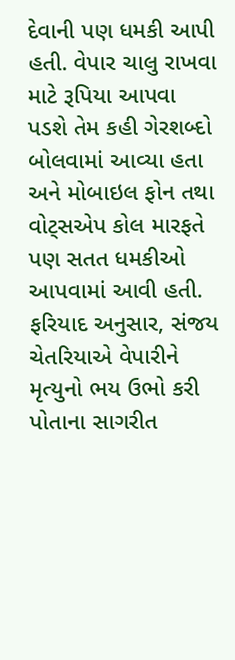દેવાની પણ ધમકી આપી હતી. વેપાર ચાલુ રાખવા માટે રૂપિયા આપવા પડશે તેમ કહી ગેરશબ્દો બોલવામાં આવ્યા હતા અને મોબાઇલ ફોન તથા વોટ્સએપ કોલ મારફતે પણ સતત ધમકીઓ આપવામાં આવી હતી.
ફરિયાદ અનુસાર, સંજય ચેતરિયાએ વેપારીને મૃત્યુનો ભય ઉભો કરી પોતાના સાગરીત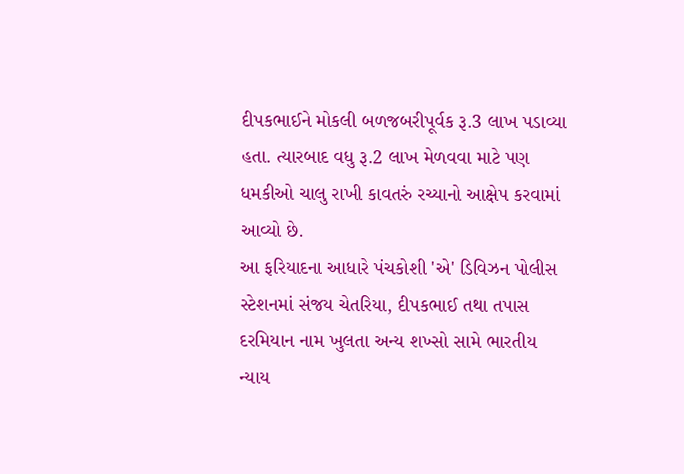દીપકભાઈને મોકલી બળજબરીપૂર્વક રૂ.3 લાખ પડાવ્યા હતા. ત્યારબાદ વધુ રૂ.2 લાખ મેળવવા માટે પણ ધમકીઓ ચાલુ રાખી કાવતરું રચ્યાનો આક્ષેપ કરવામાં આવ્યો છે.
આ ફરિયાદના આધારે પંચકોશી 'એ' ડિવિઝન પોલીસ સ્ટેશનમાં સંજય ચેતરિયા, દીપકભાઈ તથા તપાસ દરમિયાન નામ ખુલતા અન્ય શખ્સો સામે ભારતીય ન્યાય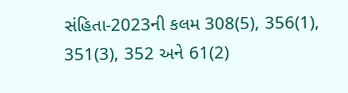સંહિતા-2023ની કલમ 308(5), 356(1), 351(3), 352 અને 61(2)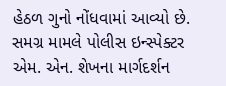હેઠળ ગુનો નોંધવામાં આવ્યો છે. સમગ્ર મામલે પોલીસ ઇન્સ્પેક્ટર એમ. એન. શેખના માર્ગદર્શન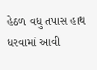હેઠળ વધુ તપાસ હાથ ધરવામાં આવી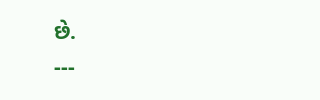છે.
---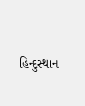હિન્દુસ્થાન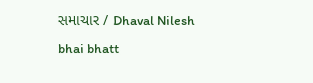સમાચાર / Dhaval Nilesh bhai bhatt